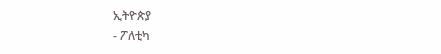ኢትዮጵያ
- ፖለቲካ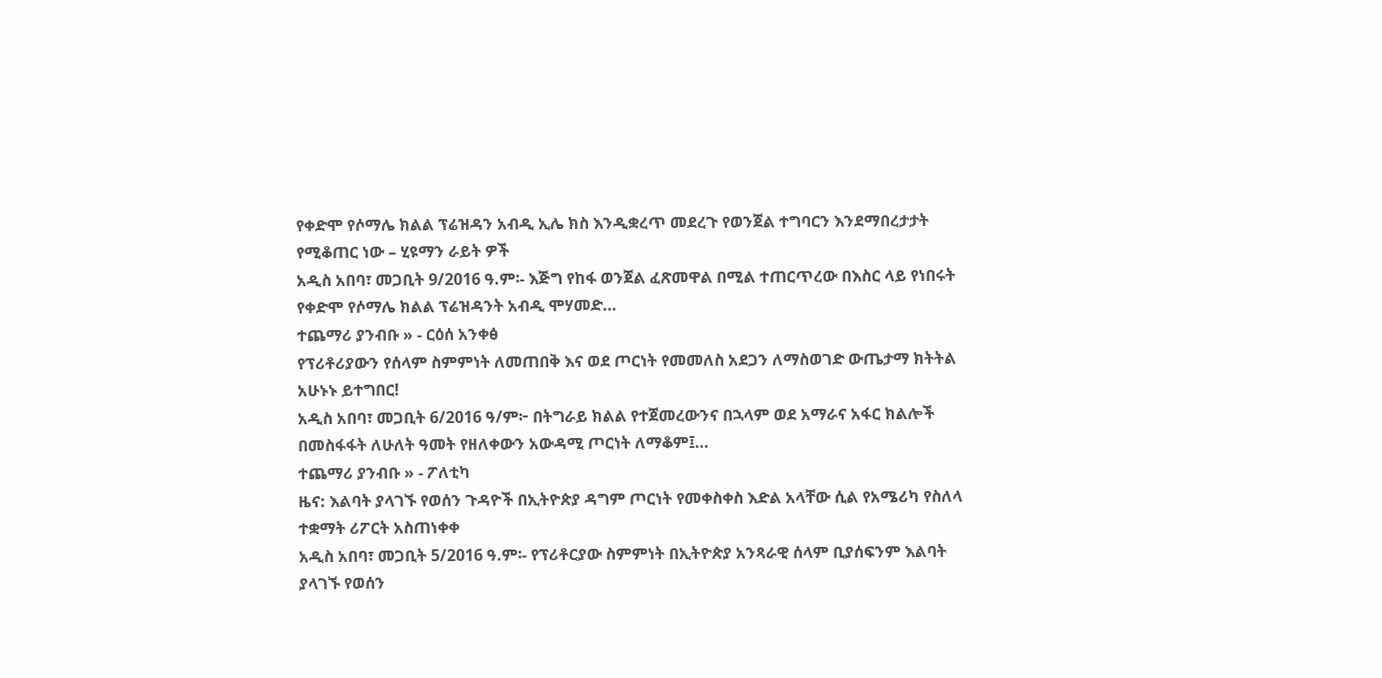የቀድሞ የሶማሌ ክልል ፕሬዝዳን አብዲ ኢሌ ክስ እንዲቋረጥ መደረጉ የወንጀል ተግባርን እንደማበረታታት የሚቆጠር ነው – ሂዩማን ራይት ዎች
አዲስ አበባ፣ መጋቢት 9/2016 ዓ.ም፡- እጅግ የከፋ ወንጀል ፈጽመዋል በሚል ተጠርጥረው በእስር ላይ የነበሩት የቀድሞ የሶማሌ ክልል ፕሬዝዳንት አብዲ ሞሃመድ…
ተጨማሪ ያንብቡ » - ርዕሰ አንቀፅ
የፕሪቶሪያውን የሰላም ስምምነት ለመጠበቅ እና ወደ ጦርነት የመመለስ አደጋን ለማስወገድ ውጤታማ ክትትል አሁኑኑ ይተግበር!
አዲስ አበባ፣ መጋቢት 6/2016 ዓ/ም፦ በትግራይ ክልል የተጀመረውንና በኋላም ወደ አማራና አፋር ክልሎች በመስፋፋት ለሁለት ዓመት የዘለቀውን አውዳሚ ጦርነት ለማቆም፤…
ተጨማሪ ያንብቡ » - ፖለቲካ
ዜና: እልባት ያላገኙ የወሰን ጉዳዮች በኢትዮጵያ ዳግም ጦርነት የመቀስቀስ እድል አላቸው ሲል የአሜሪካ የስለላ ተቋማት ሪፖርት አስጠነቀቀ
አዲስ አበባ፣ መጋቢት 5/2016 ዓ.ም፡- የፕሪቶርያው ስምምነት በኢትዮጵያ አንጻራዊ ሰላም ቢያሰፍንም እልባት ያላገኙ የወሰን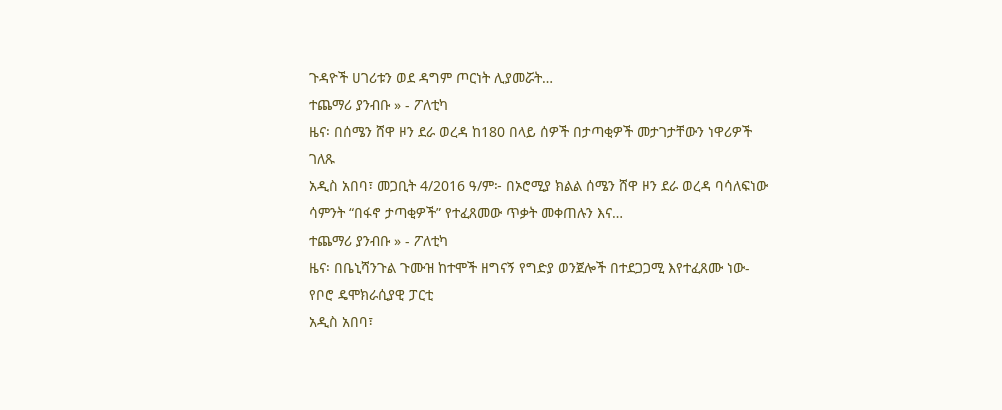ጉዳዮች ሀገሪቱን ወደ ዳግም ጦርነት ሊያመሯት…
ተጨማሪ ያንብቡ » - ፖለቲካ
ዜና፡ በሰሜን ሸዋ ዞን ደራ ወረዳ ከ180 በላይ ሰዎች በታጣቂዎች መታገታቸውን ነዋሪዎች ገለጹ
አዲስ አበባ፣ መጋቢት 4/2016 ዓ/ም፦ በኦሮሚያ ክልል ሰሜን ሸዋ ዞን ደራ ወረዳ ባሳለፍነው ሳምንት “በፋኖ ታጣቂዎች” የተፈጸመው ጥቃት መቀጠሉን እና…
ተጨማሪ ያንብቡ » - ፖለቲካ
ዜና፡ በቤኒሻንጉል ጉሙዝ ከተሞች ዘግናኝ የግድያ ወንጀሎች በተደጋጋሚ እየተፈጸሙ ነው- የቦሮ ዴሞክራሲያዊ ፓርቲ
አዲስ አበባ፣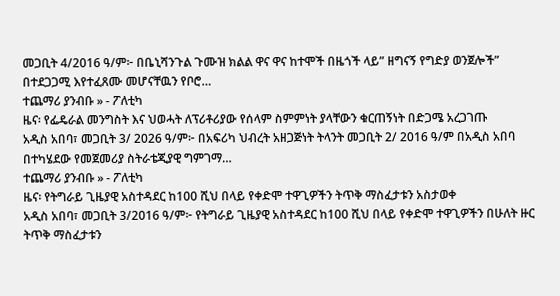መጋቢት 4/2016 ዓ/ም፦ በቤኒሻንጉል ጉሙዝ ክልል ዋና ዋና ከተሞች በዜጎች ላይ” ዘግናኝ የግድያ ወንጀሎች” በተደጋጋሚ እየተፈጸሙ መሆናቸዉን የቦሮ…
ተጨማሪ ያንብቡ » - ፖለቲካ
ዜና፡ የፌዴራል መንግስት እና ህወሓት ለፕሪቶሪያው የሰላም ስምምነት ያላቸውን ቁርጠኝነት በድጋሜ አረጋገጡ
አዲስ አበባ፣ መጋቢት 3/ 2026 ዓ/ም፦ በአፍሪካ ህብረት አዘጋጅነት ትላንት መጋቢት 2/ 2016 ዓ/ም በአዲስ አበባ በተካሄደው የመጀመሪያ ስትራቴጂያዊ ግምገማ…
ተጨማሪ ያንብቡ » - ፖለቲካ
ዜና፡ የትግራይ ጊዜያዊ አስተዳደር ከ100 ሺህ በላይ የቀድሞ ተዋጊዎችን ትጥቅ ማስፈታቱን አስታወቀ
አዲስ አበባ፣ መጋቢት 3/2016 ዓ/ም፦ የትግራይ ጊዜያዊ አስተዳደር ከ100 ሺህ በላይ የቀድሞ ተዋጊዎችን በሁለት ዙር ትጥቅ ማስፈታቱን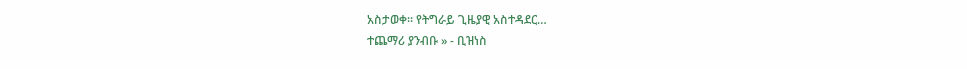አስታወቀ። የትግራይ ጊዜያዊ አስተዳደር…
ተጨማሪ ያንብቡ » - ቢዝነስ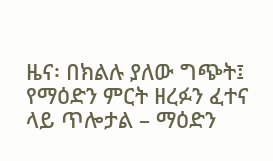ዜና፡ በክልሉ ያለው ግጭት፤ የማዕድን ምርት ዘረፉን ፈተና ላይ ጥሎታል – ማዕድን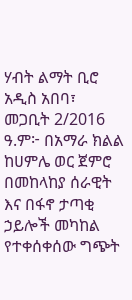ሃብት ልማት ቢሮ
አዲስ አበባ፣ መጋቢት 2/2016 ዓ.ም፦ በአማራ ክልል ከሀምሌ ወር ጀምሮ በመከላከያ ሰራዊት እና በፋኖ ታጣቂ ኃይሎች መካከል የተቀሰቀሰው ግጭት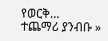የወርቅ…
ተጨማሪ ያንብቡ »